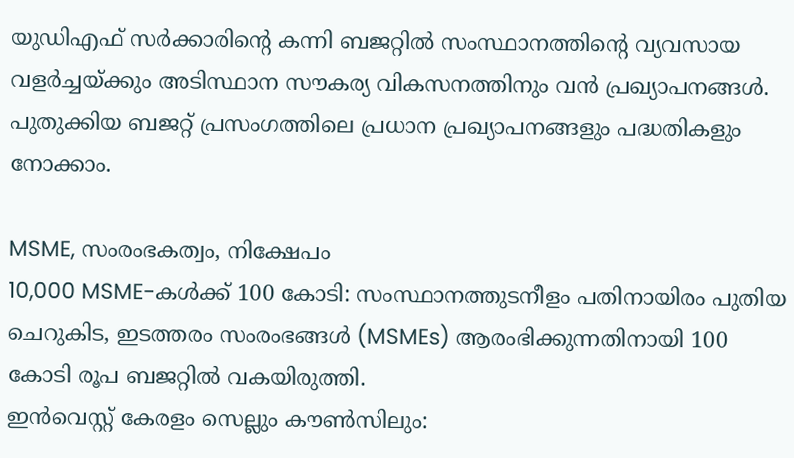യുഡിഎഫ് സർക്കാരിന്റെ കന്നി ബജറ്റിൽ സംസ്ഥാനത്തിന്റെ വ്യവസായ വളർച്ചയ്ക്കും അടിസ്ഥാന സൗകര്യ വികസനത്തിനും വൻ പ്രഖ്യാപനങ്ങൾ. പുതുക്കിയ ബജറ്റ് പ്രസംഗത്തിലെ പ്രധാന പ്രഖ്യാപനങ്ങളും പദ്ധതികളും നോക്കാം.

MSME, സംരംഭകത്വം, നിക്ഷേപം
10,000 MSME-കൾക്ക് 100 കോടി: സംസ്ഥാനത്തുടനീളം പതിനായിരം പുതിയ ചെറുകിട, ഇടത്തരം സംരംഭങ്ങൾ (MSMEs) ആരംഭിക്കുന്നതിനായി 100 കോടി രൂപ ബജറ്റിൽ വകയിരുത്തി.
ഇൻവെസ്റ്റ് കേരളം സെല്ലും കൗൺസിലും: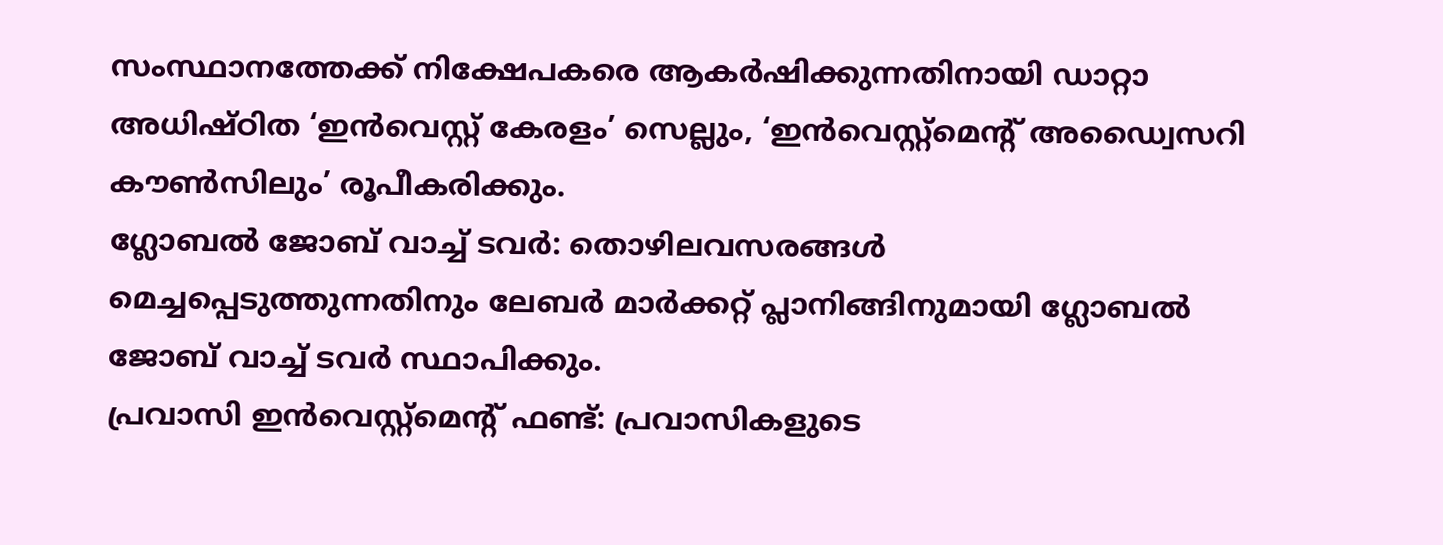സംസ്ഥാനത്തേക്ക് നിക്ഷേപകരെ ആകർഷിക്കുന്നതിനായി ഡാറ്റാ അധിഷ്ഠിത ‘ഇൻവെസ്റ്റ് കേരളം’ സെല്ലും, ‘ഇൻവെസ്റ്റ്മെന്റ് അഡ്വൈസറി കൗൺസിലും’ രൂപീകരിക്കും.
ഗ്ലോബൽ ജോബ് വാച്ച് ടവർ: തൊഴിലവസരങ്ങൾ മെച്ചപ്പെടുത്തുന്നതിനും ലേബർ മാർക്കറ്റ് പ്ലാനിങ്ങിനുമായി ഗ്ലോബൽ ജോബ് വാച്ച് ടവർ സ്ഥാപിക്കും.
പ്രവാസി ഇൻവെസ്റ്റ്മെന്റ് ഫണ്ട്: പ്രവാസികളുടെ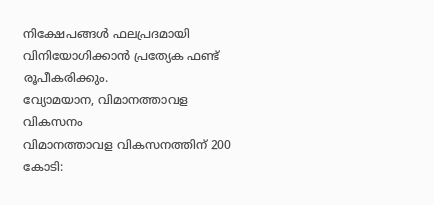നിക്ഷേപങ്ങൾ ഫലപ്രദമായി വിനിയോഗിക്കാൻ പ്രത്യേക ഫണ്ട് രൂപീകരിക്കും.
വ്യോമയാന, വിമാനത്താവള വികസനം
വിമാനത്താവള വികസനത്തിന് 200 കോടി: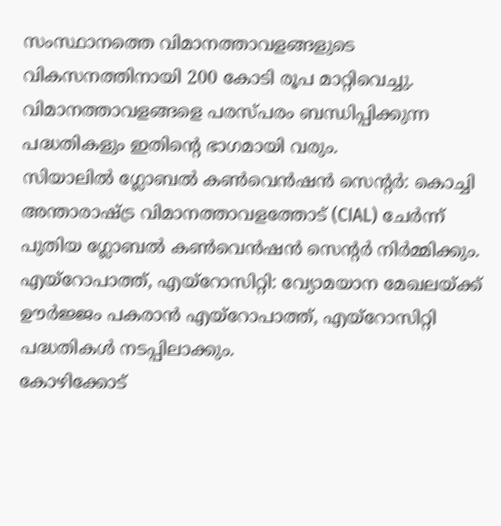സംസ്ഥാനത്തെ വിമാനത്താവളങ്ങളുടെ വികസനത്തിനായി 200 കോടി രൂപ മാറ്റിവെച്ചു. വിമാനത്താവളങ്ങളെ പരസ്പരം ബന്ധിപ്പിക്കുന്ന പദ്ധതികളും ഇതിന്റെ ഭാഗമായി വരും.
സിയാലിൽ ഗ്ലോബൽ കൺവെൻഷൻ സെന്റർ: കൊച്ചി അന്താരാഷ്ട്ര വിമാനത്താവളത്തോട് (CIAL) ചേർന്ന് പുതിയ ഗ്ലോബൽ കൺവെൻഷൻ സെന്റർ നിർമ്മിക്കും.
എയ്റോപാത്ത്, എയ്റോസിറ്റി: വ്യോമയാന മേഖലയ്ക്ക് ഊർജ്ജം പകരാൻ എയ്റോപാത്ത്, എയ്റോസിറ്റി പദ്ധതികൾ നടപ്പിലാക്കും.
കോഴിക്കോട്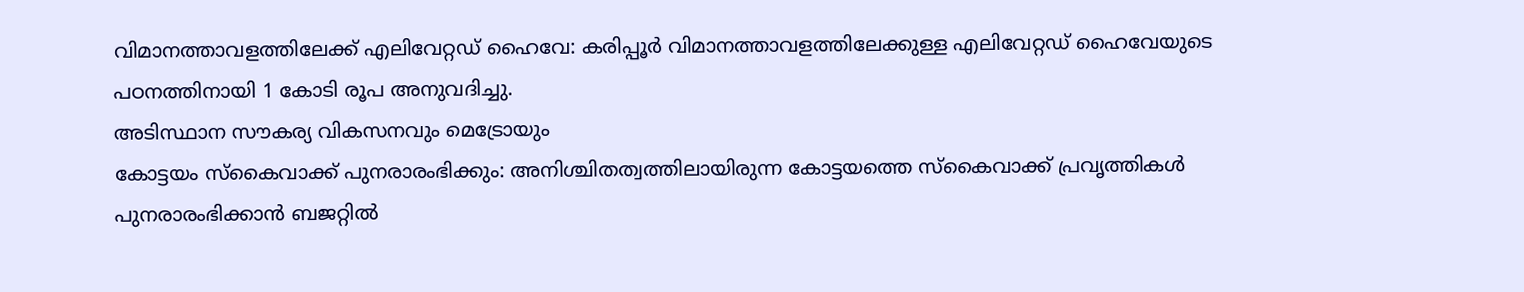വിമാനത്താവളത്തിലേക്ക് എലിവേറ്റഡ് ഹൈവേ: കരിപ്പൂർ വിമാനത്താവളത്തിലേക്കുള്ള എലിവേറ്റഡ് ഹൈവേയുടെ പഠനത്തിനായി 1 കോടി രൂപ അനുവദിച്ചു.
അടിസ്ഥാന സൗകര്യ വികസനവും മെട്രോയും
കോട്ടയം സ്കൈവാക്ക് പുനരാരംഭിക്കും: അനിശ്ചിതത്വത്തിലായിരുന്ന കോട്ടയത്തെ സ്കൈവാക്ക് പ്രവൃത്തികൾ പുനരാരംഭിക്കാൻ ബജറ്റിൽ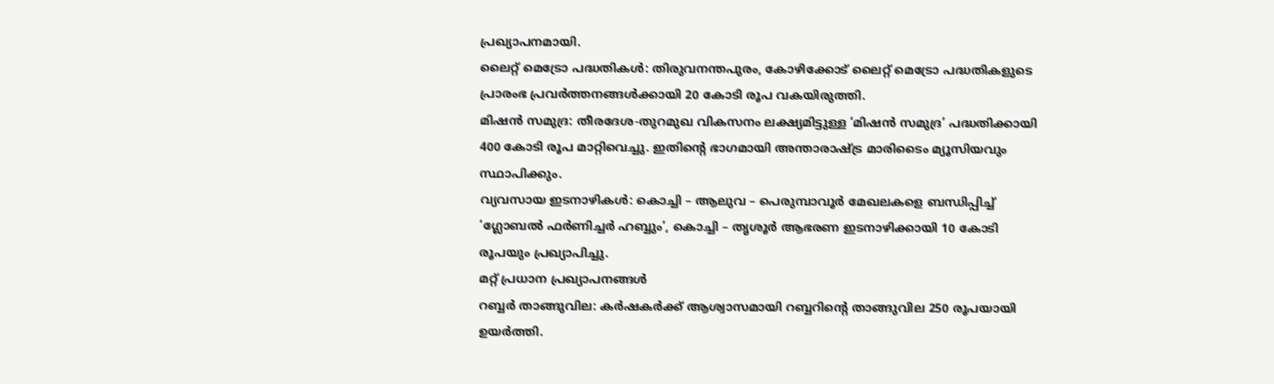പ്രഖ്യാപനമായി.
ലൈറ്റ് മെട്രോ പദ്ധതികൾ: തിരുവനന്തപുരം, കോഴിക്കോട് ലൈറ്റ് മെട്രോ പദ്ധതികളുടെ പ്രാരംഭ പ്രവർത്തനങ്ങൾക്കായി 20 കോടി രൂപ വകയിരുത്തി.
മിഷൻ സമുദ്ര: തീരദേശ-തുറമുഖ വികസനം ലക്ഷ്യമിട്ടുള്ള ‘മിഷൻ സമുദ്ര’ പദ്ധതിക്കായി 400 കോടി രൂപ മാറ്റിവെച്ചു. ഇതിന്റെ ഭാഗമായി അന്താരാഷ്ട്ര മാരിടൈം മ്യൂസിയവും സ്ഥാപിക്കും.
വ്യവസായ ഇടനാഴികൾ: കൊച്ചി – ആലുവ – പെരുമ്പാവൂർ മേഖലകളെ ബന്ധിപ്പിച്ച് ‘ഗ്ലോബൽ ഫർണിച്ചർ ഹബ്ബും’, കൊച്ചി – തൃശൂർ ആഭരണ ഇടനാഴിക്കായി 10 കോടി രൂപയും പ്രഖ്യാപിച്ചു.
മറ്റ് പ്രധാന പ്രഖ്യാപനങ്ങൾ
റബ്ബർ താങ്ങുവില: കർഷകർക്ക് ആശ്വാസമായി റബ്ബറിന്റെ താങ്ങുവില 250 രൂപയായി ഉയർത്തി.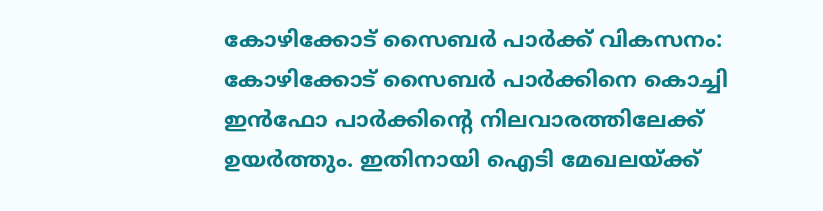കോഴിക്കോട് സൈബർ പാർക്ക് വികസനം: കോഴിക്കോട് സൈബർ പാർക്കിനെ കൊച്ചി ഇൻഫോ പാർക്കിന്റെ നിലവാരത്തിലേക്ക് ഉയർത്തും. ഇതിനായി ഐടി മേഖലയ്ക്ക്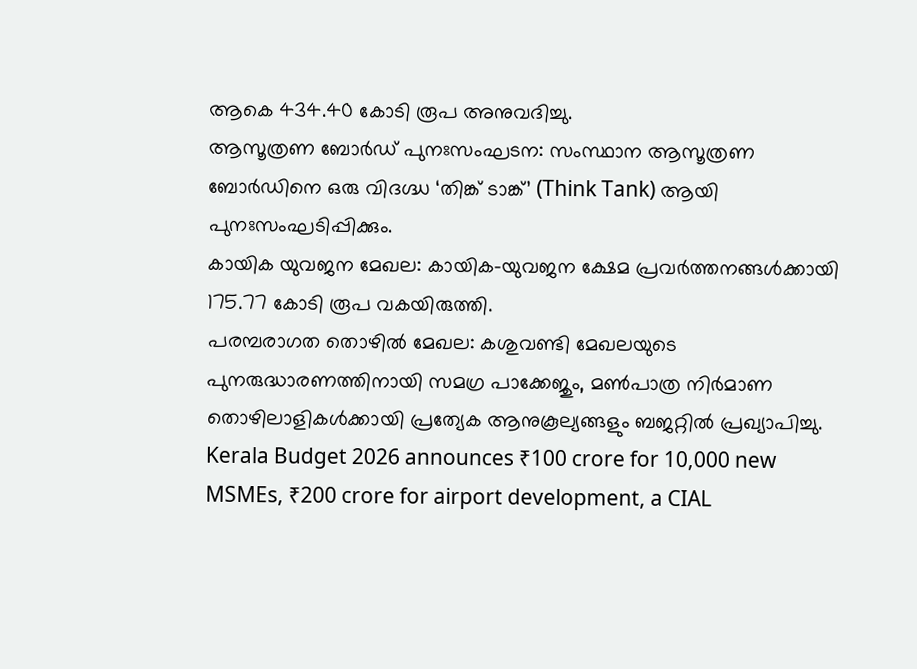ആകെ 434.40 കോടി രൂപ അനുവദിച്ചു.
ആസൂത്രണ ബോർഡ് പുനഃസംഘടന: സംസ്ഥാന ആസൂത്രണ ബോർഡിനെ ഒരു വിദഗ്ദ്ധ ‘തിങ്ക് ടാങ്ക്’ (Think Tank) ആയി പുനഃസംഘടിപ്പിക്കും.
കായിക യുവജന മേഖല: കായിക-യുവജന ക്ഷേമ പ്രവർത്തനങ്ങൾക്കായി 175.77 കോടി രൂപ വകയിരുത്തി.
പരമ്പരാഗത തൊഴിൽ മേഖല: കശുവണ്ടി മേഖലയുടെ പുനരുദ്ധാരണത്തിനായി സമഗ്ര പാക്കേജും, മൺപാത്ര നിർമാണ തൊഴിലാളികൾക്കായി പ്രത്യേക ആനുകൂല്യങ്ങളും ബജറ്റിൽ പ്രഖ്യാപിച്ചു.
Kerala Budget 2026 announces ₹100 crore for 10,000 new MSMEs, ₹200 crore for airport development, a CIAL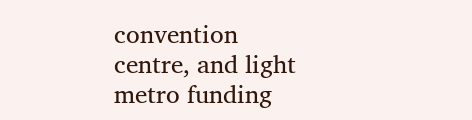convention centre, and light metro funding